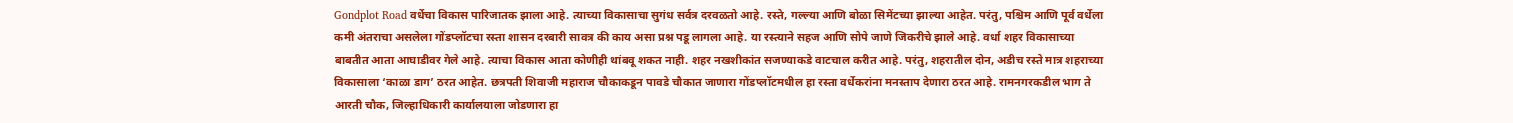Gondplot Road वर्धेचा विकास पारिजातक झाला आहे. त्याच्या विकासाचा सुगंध सर्वत्र दरवळतो आहे. रस्ते, गल्ल्या आणि बोळा सिमेंटच्या झाल्या आहेत. परंतु, पश्चिम आणि पूर्व वर्धेला कमी अंतराचा असलेला गोंडप्लॉटचा रस्ता शासन दरबारी सावत्र की काय असा प्रश्न पडू लागला आहे. या रस्त्याने सहज आणि सोपे जाणे जिकरीचे झाले आहे. वर्धा शहर विकासाच्या बाबतीत आता आघाडीवर गेले आहे. त्याचा विकास आता कोणीही थांबवू शकत नाही. शहर नखशीकांत सजण्याकडे वाटचाल करीत आहे. परंतु, शहरातील दोन, अडीच रस्ते मात्र शहराच्या विकासाला ‘काळा डाग’ ठरत आहेत. छत्रपती शिवाजी महाराज चौकाकडून पावडे चौकात जाणारा गोंडप्लॉटमधील हा रस्ता वर्धेकरांना मनस्ताप देणारा ठरत आहे. रामनगरकडील भाग ते आरती चौक, जिल्हाधिकारी कार्यालयाला जोडणारा हा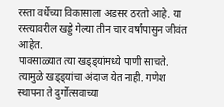रस्ता वर्धेच्या विकासाला अडसर ठरतो आहे. या रस्त्यावरील खड्डे गेल्या तीन चार वर्षांपासुन जीवंत आहेत.
पावसाळ्यात त्या खड्ड्यांमध्ये पाणी साचते. त्यामुळे खड्ड्यांचा अंदाज येत नाही. गणेश स्थापना ते दुर्गोत्सवाच्या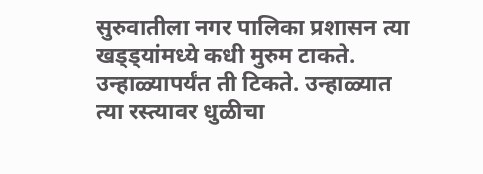सुरुवातीला नगर पालिका प्रशासन त्या खड्ड्यांमध्ये कधी मुरुम टाकते. उन्हाळ्यापर्यंत ती टिकते. उन्हाळ्यात त्या रस्त्यावर धुळीचा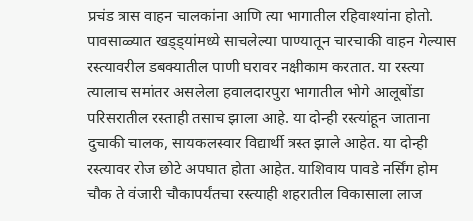प्रचंड त्रास वाहन चालकांना आणि त्या भागातील रहिवाश्यांना होतो. पावसाळ्यात खड्ड्यांमध्ये साचलेल्या पाण्यातून चारचाकी वाहन गेल्यास रस्त्यावरील डबक्यातील पाणी घरावर नक्षीकाम करतात. या रस्त्या त्यालाच समांतर असलेला हवालदारपुरा भागातील भोगे आलूबोंडा परिसरातील रस्ताही तसाच झाला आहे. या दोन्ही रस्त्यांहून जाताना दुचाकी चालक, सायकलस्वार विद्यार्थी त्रस्त झाले आहेत. या दोन्ही रस्त्यावर रोज छोटे अपघात होता आहेत. याशिवाय पावडे नर्सिंग होम चौक ते वंजारी चौकापर्यंतचा रस्त्याही शहरातील विकासाला लाज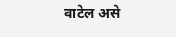वाटेल असे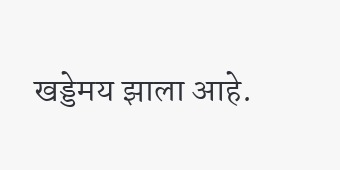खड्डेमय झाला आहे.